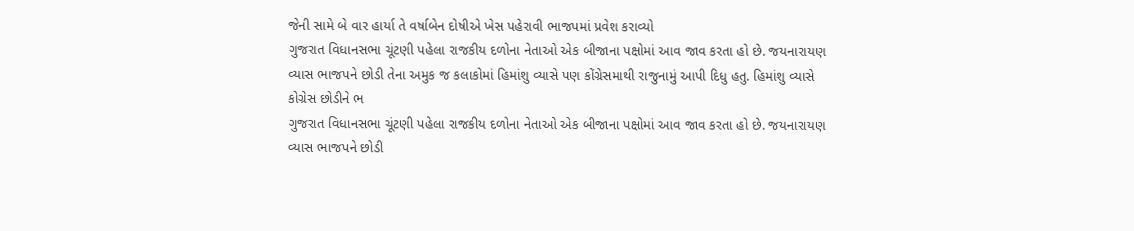જેની સામે બે વાર હાર્યા તે વર્ષાબેન દોષીએ ખેસ પહેરાવી ભાજપમાં પ્રવેશ કરાવ્યો
ગુજરાત વિધાનસભા ચૂંટણી પહેલા રાજકીય દળોના નેતાઓ એક બીજાના પક્ષોમાં આવ જાવ કરતા હો છે. જયનારાયણ વ્યાસ ભાજપને છોડી તેના અમુક જ કલાકોમાં હિમાંશુ વ્યાસે પણ કોંગ્રેસમાથી રાજુનામું આપી દિધુ હતુ. હિમાંશુ વ્યાસે કોગ્રેસ છોડીને ભ
ગુજરાત વિધાનસભા ચૂંટણી પહેલા રાજકીય દળોના નેતાઓ એક બીજાના પક્ષોમાં આવ જાવ કરતા હો છે. જયનારાયણ વ્યાસ ભાજપને છોડી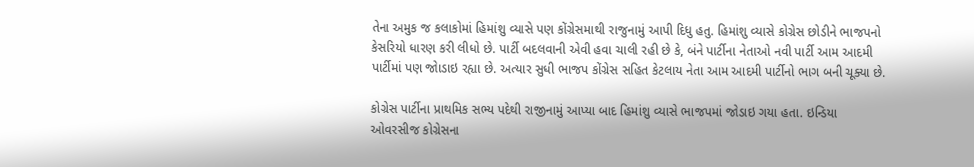તેના અમુક જ કલાકોમાં હિમાંશુ વ્યાસે પણ કોંગ્રેસમાથી રાજુનામું આપી દિધુ હતુ. હિમાંશુ વ્યાસે કોગ્રેસ છોડીને ભાજપનો કેસરિયો ધારણ કરી લીધો છે. પાર્ટી બદલવાની એવી હવા ચાલી રહી છે કે, બંને પાર્ટીના નેતાઓ નવી પાર્ટી આમ આદમી પાર્ટીમાં પણ જોાડાઇ રહ્યા છે. અત્યાર સુધી ભાજપ કોંગ્રેસ સહિત કેટલાય નેતા આમ આદમી પાર્ટીનો ભાગ બની ચૂક્યા છે.

કોગ્રેસ પાર્ટીના પ્રાથમિક સભ્ય પદેથી રાજીનામું આપ્યા બાદ હિમાંશુ વ્યાસે ભાજપમાં જોડાઇ ગયા હતા. ઇન્ડિયા ઓવરસીજ કોગ્રેસના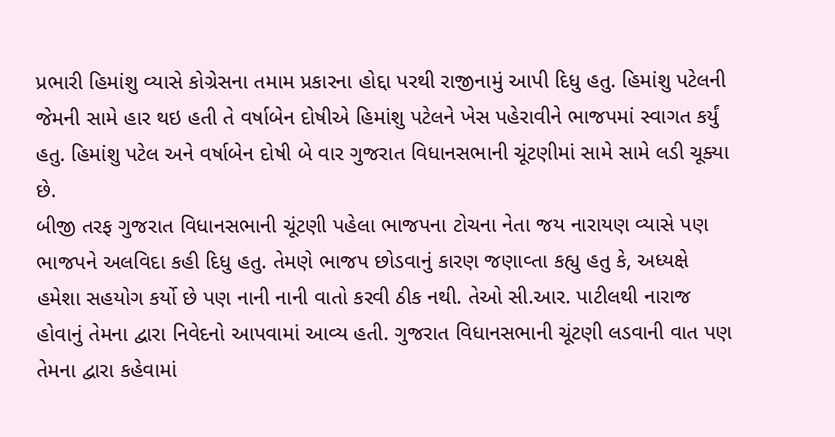પ્રભારી હિમાંશુ વ્યાસે કોગ્રેસના તમામ પ્રકારના હોદ્દા પરથી રાજીનામું આપી દિધુ હતુ. હિમાંશુ પટેલની જેમની સામે હાર થઇ હતી તે વર્ષાબેન દોષીએ હિમાંશુ પટેલને ખેસ પહેરાવીને ભાજપમાં સ્વાગત કર્યું હતુ. હિમાંશુ પટેલ અને વર્ષાબેન દોષી બે વાર ગુજરાત વિધાનસભાની ચૂંટણીમાં સામે સામે લડી ચૂક્યા છે.
બીજી તરફ ગુજરાત વિધાનસભાની ચૂંટણી પહેલા ભાજપના ટોચના નેતા જય નારાયણ વ્યાસે પણ ભાજપને અલવિદા કહી દિધુ હતુ. તેમણે ભાજપ છોડવાનું કારણ જણાવ્તા કહ્યુ હતુ કે, અધ્યક્ષે હમેશા સહયોગ કર્યો છે પણ નાની નાની વાતો કરવી ઠીક નથી. તેઓ સી.આર. પાટીલથી નારાજ હોવાનું તેમના દ્વારા નિવેદનો આપવામાં આવ્ય હતી. ગુજરાત વિધાનસભાની ચૂંટણી લડવાની વાત પણ તેમના દ્વારા કહેવામાં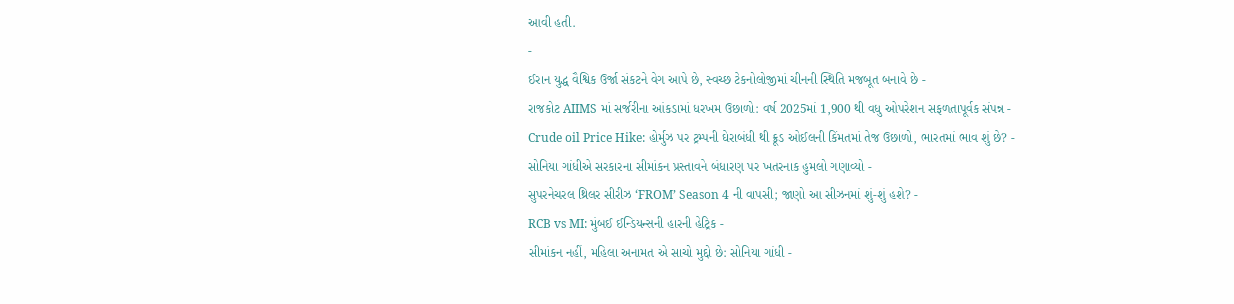આવી હતી.
-
ઈરાન યુદ્ધ વૈશ્વિક ઉર્જા સંકટને વેગ આપે છે, સ્વચ્છ ટેકનોલોજીમાં ચીનની સ્થિતિ મજબૂત બનાવે છે -
રાજકોટ AIIMS માં સર્જરીના આંકડામાં ધરખમ ઉછાળો: વર્ષ 2025માં 1,900 થી વધુ ઓપરેશન સફળતાપૂર્વક સંપન્ન -
Crude oil Price Hike: હોર્મુઝ પર ટ્રમ્પની ઘેરાબંધી થી ક્રૂડ ઓઈલની કિંમતમાં તેજ ઉછાળો, ભારતમાં ભાવ શું છે? -
સોનિયા ગાંધીએ સરકારના સીમાંકન પ્રસ્તાવને બંધારણ પર ખતરનાક હુમલો ગણાવ્યો -
સુપરનેચરલ થ્રિલર સીરીઝ ‘FROM’ Season 4 ની વાપસી; જાણો આ સીઝનમાં શું-શું હશે? -
RCB vs MI: મુંબઈ ઈન્ડિયન્સની હારની હેટ્રિક -
સીમાંકન નહીં, મહિલા અનામત એ સાચો મુદ્દો છે: સોનિયા ગાંધી -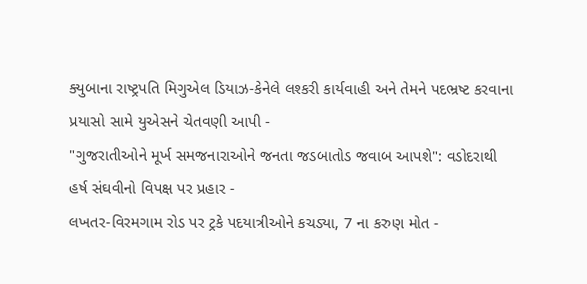ક્યુબાના રાષ્ટ્રપતિ મિગુએલ ડિયાઝ-કેનેલે લશ્કરી કાર્યવાહી અને તેમને પદભ્રષ્ટ કરવાના પ્રયાસો સામે યુએસને ચેતવણી આપી -
"ગુજરાતીઓને મૂર્ખ સમજનારાઓને જનતા જડબાતોડ જવાબ આપશે": વડોદરાથી હર્ષ સંઘવીનો વિપક્ષ પર પ્રહાર -
લખતર-વિરમગામ રોડ પર ટ્રકે પદયાત્રીઓને કચડ્યા, 7 ના કરુણ મોત -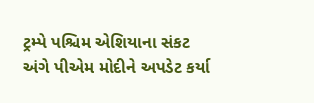ટ્રમ્પે પશ્ચિમ એશિયાના સંકટ અંગે પીએમ મોદીને અપડેટ કર્યા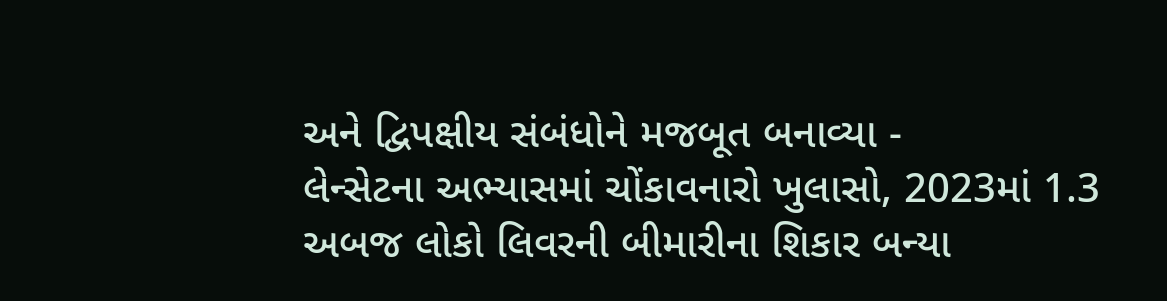અને દ્વિપક્ષીય સંબંધોને મજબૂત બનાવ્યા -
લેન્સેટના અભ્યાસમાં ચોંકાવનારો ખુલાસો, 2023માં 1.3 અબજ લોકો લિવરની બીમારીના શિકાર બન્યા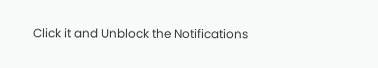Click it and Unblock the Notifications